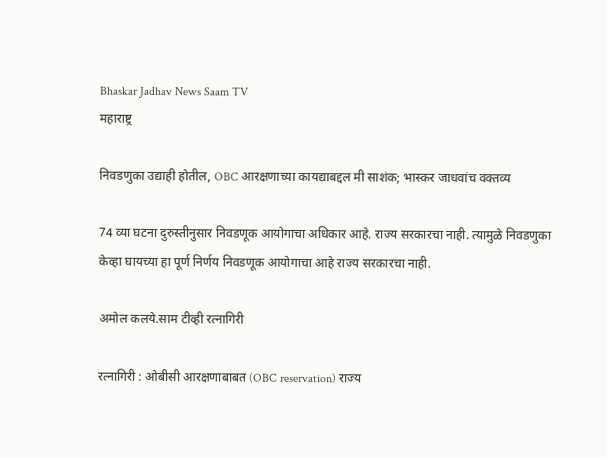Bhaskar Jadhav News Saam TV
महाराष्ट्र

निवडणुका उद्याही होतील, OBC आरक्षणाच्या कायद्याबद्दल मी साशंक; भास्कर जाधवांच वक्तव्य

74 व्या घटना दुरुस्तीनुसार निवडणूक आयोगाचा अधिकार आहे. राज्य सरकारचा नाही. त्यामुळे निवडणुका केव्हा घायच्या हा पूर्ण निर्णय निवडणूक आयोगाचा आहे राज्य सरकारचा नाही.

अमोल कलये.साम टीव्ही रत्नागिरी

रत्नागिरी : ओबीसी आरक्षणाबाबत (OBC reservation) राज्य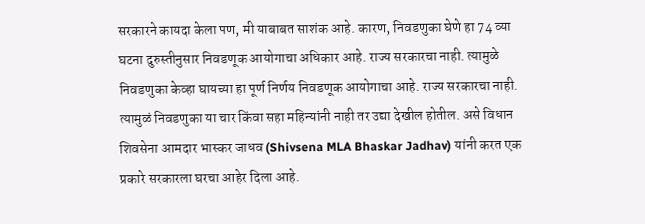सरकारने कायदा केला पण, मी याबाबत साशंक आहे. कारण, निवडणुका घेणे हा 74 व्या घटना दुरुस्तीनुसार निवडणूक आयोगाचा अधिकार आहे. राज्य सरकारचा नाही. त्यामुळे निवडणुका केव्हा घायच्या हा पूर्ण निर्णय निवडणूक आयोगाचा आहे. राज्य सरकारचा नाही. त्यामुळं निवडणुका या चार किंवा सहा महिन्यांनी नाही तर उद्या देखील होतील. असे विधान शिवसेना आमदार भास्कर जाधव (Shivsena MLA Bhaskar Jadhav) यांनी करत एक प्रकारे सरकारला घरचा आहेर दिला आहे.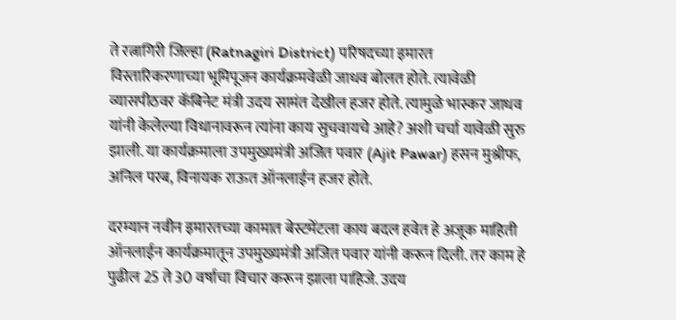ते रत्नागिरी जिल्हा (Ratnagiri District) परिषदच्या इमारत विस्तारिकरणाच्या भूमिपूजन कार्यक्रमवेळी जाधव बोलत होते. त्यावेळी व्यासपीठवर कॅबिनेट मंत्री उदय सामंत देखील हजर होते. त्यामुळे भास्कर जाधव यांनी केलेल्या विधानावरून त्यांना काय सुचवायचे आहे? अशी चर्चा यावेळी सुरु झाली. या कार्यक्रमाला उपमुख्यमंत्री अजित पवार (Ajit Pawar) हसन मुश्रीफ, अनिल परब, विनायक राऊत ऑनलाईन हजर होते.

दरम्यान नवीन इमारतच्या कामात बेस्टमेंटला काय बदल हवेत हे अजूक माहिती ऑनलाईन कार्यक्रमातून उपमुख्यमंत्री अजित पवार यांनी करून दिली. तर काम हे पुढील 25 ते 30 वर्षाचा विचार करून झाला पाहिजे. उदय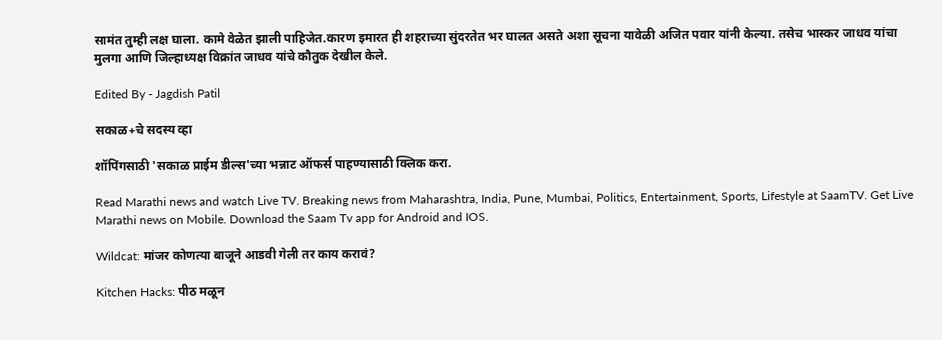सामंत तुम्ही लक्ष घाला. कामे वेळेत झाली पाहिजेत.कारण इमारत ही शहराच्या सुंदरतेत भर घालत असते अशा सूचना यावेळी अजित पवार यांनी केल्या. तसेच भास्कर जाधव यांचा मुलगा आणि जिल्हाध्यक्ष विक्रांत जाधव यांचे कौतुक देखील केले.

Edited By - Jagdish Patil

सकाळ+चे सदस्य व्हा

शॉपिंगसाठी 'सकाळ प्राईम डील्स'च्या भन्नाट ऑफर्स पाहण्यासाठी क्लिक करा.

Read Marathi news and watch Live TV. Breaking news from Maharashtra, India, Pune, Mumbai, Politics, Entertainment, Sports, Lifestyle at SaamTV. Get Live Marathi news on Mobile. Download the Saam Tv app for Android and IOS.

Wildcat: मांजर कोणत्या बाजूने आडवी गेली तर काय करावं?

Kitchen Hacks: पीठ मळून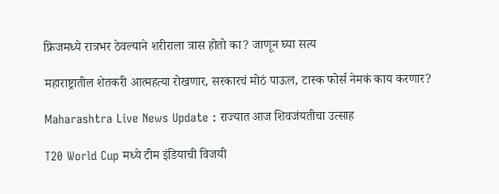फ्रिजमध्ये रात्रभर ठेवल्याने शरीराला त्रास होतो का? जाणून घ्या सत्य

महाराष्ट्रातील शेतकरी आत्महत्या रोखणार, सरकारचं मोठं पाऊल, टास्क फोर्स नेमकं काय करणार?

Maharashtra Live News Update : राज्यात आज शिवजंयतीचा उत्साह

T20 World Cup मध्ये टीम इंडियाची विजयी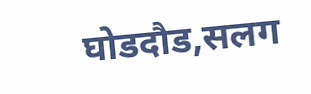घोडदौड,सलग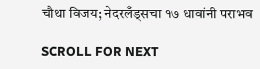चौथा विजय; नेदरलँड्सचा १७ धावांनी पराभव

SCROLL FOR NEXT